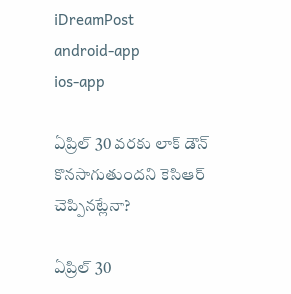iDreamPost
android-app
ios-app

ఏప్రిల్ 30 వరకు లాక్ డౌన్ కొనసాగుతుందని కెసిఆర్ చెప్పినట్లేనా?

ఏప్రిల్ 30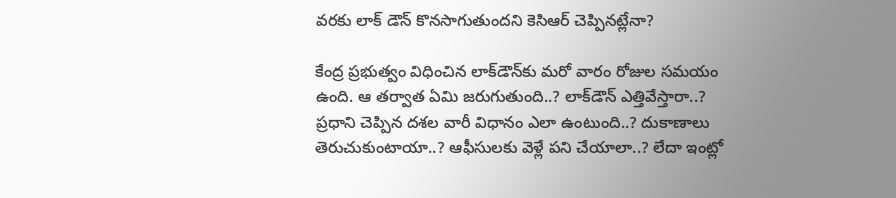వరకు లాక్ డౌన్ కొనసాగుతుందని కెసిఆర్ చెప్పినట్లేనా?

కేంద్ర ప్రభుత్వం విధించిన లాక్‌డౌన్‌కు మరో వారం రోజుల సమయం ఉంది. ఆ తర్వాత ఏమి జరుగుతుంది..? లాక్‌డౌన్‌ ఎత్తివేస్తారా..? ప్రధాని చెప్పిన దశల వారీ విధానం ఎలా ఉంటుంది..? దుకాణాలు తెరుచుకుంటాయా..? ఆఫీసులకు వెళ్లే పని చేయాలా..? లేదా ఇంట్లో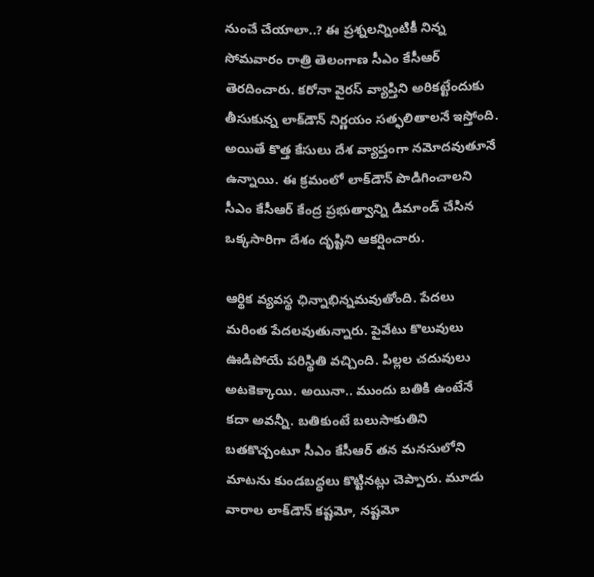నుంచే చేయాలా..? ఈ ప్రశ్నలన్నింటికీ నిన్న సోమవారం రాత్రి తెలంగాణ సీఎం కేసీఆర్‌ తెరదించారు. కరోనా వైరస్‌ వ్యాప్తిని అరికట్టేందుకు తీసుకున్న లాక్‌డౌన్‌ నిర్ణయం సత్ఫలితాలనే ఇస్తోంది. అయితే కొత్త కేసులు దేశ వ్యాప్తంగా నమోదవుతూనే ఉన్నాయి. ఈ క్రమంలో లాక్‌డౌన్‌ పొడిగించాలని సీఎం కేసీఆర్‌ కేంద్ర ప్రభుత్వాన్ని డిమాండ్‌ చేసిన ఒక్కసారిగా దేశం దృష్టిని ఆకర్షించారు.

ఆర్థిక వ్యవస్థ ఛిన్నాభిన్నమవుతోంది. పేదలు మరింత పేదలవుతున్నారు. పైవేటు కొలువులు ఊడిపోయే పరిస్థితి వచ్చింది. పిల్లల చదువులు అటకెక్కాయి. అయినా.. ముందు బతికి ఉంటేనే కదా అవన్నీ. బతికుంటే బలుసాకుతిని బతకొచ్చంటూ సీఎం కేసీఆర్‌ తన మనసులోని మాటను కుండబద్ధలు కొట్టినట్లు చెప్పారు. మూడు వారాల లాక్‌డౌన్‌ కష్టమో, నష్టమో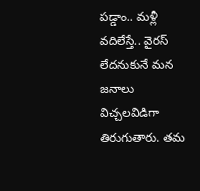పడ్డాం.. మళ్లీ వదిలేస్తే.. వైరస్‌ లేదనుకునే మన జనాలు విచ్చలవిడిగా తిరుగుతారు. తమ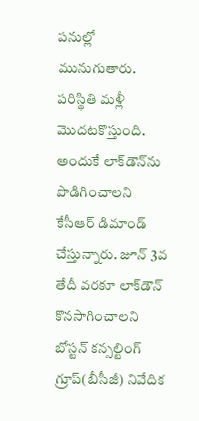పనుల్లో మునుగుతారు. పరిస్థితి మళ్లీ మొదటకొస్తుంది. అందుకే లాక్‌డౌన్‌ను పొడిగించాలని కేసీఆర్‌ డిమాండ్‌ చేస్తున్నారు. జూన్‌ 3వ తేదీ వరకూ లాక్‌డౌన్‌ కొనసాగించాలని బోస్టన్‌ కన్సల్టింగ్‌ గ్రూప్‌(బీసీజీ) నివేదిక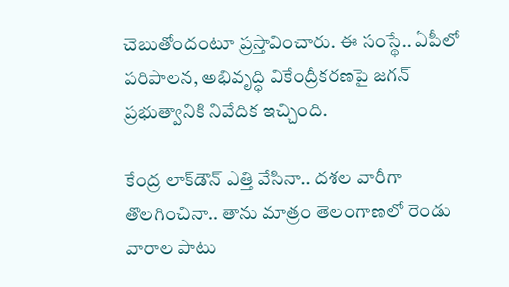చెబుతోందంటూ ప్రస్తావించారు. ఈ సంస్థే.. ఏపీలో పరిపాలన, అభివృద్ధి వికేంద్రీకరణపై జగన్‌ ప్రభుత్వానికి నివేదిక ఇచ్చింది.

కేంద్ర లాక్‌డౌన్‌ ఎత్తి వేసినా.. దశల వారీగా తొలగించినా.. తాను మాత్రం తెలంగాణలో రెండు వారాల పాటు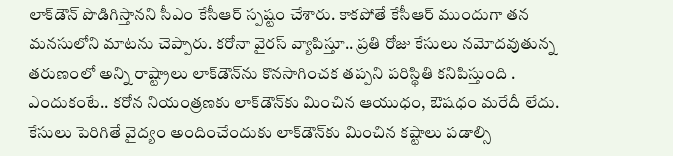లాక్‌డౌన్‌ పొడిగిస్తానని సీఎం కేసీఆర్‌ స్పష్టం చేశారు. కాకపోతే కేసీఆర్‌ ముందుగా తన మనసులోని మాటను చెప్పారు. కరోనా వైరస్‌ వ్యాపిస్తూ.. ప్రతి రోజు కేసులు నమోదవుతున్న తరుణంలో అన్ని రాష్ట్రాలు లాక్‌డౌన్‌ను కొనసాగించక తప్పని పరిస్థితి కనిపిస్తుంది . ఎందుకంటే.. కరోన నియంత్రణకు లాక్‌డౌన్‌కు మించిన ఆయుధం, ఔషధం మరేదీ లేదు. కేసులు పెరిగితే వైద్యం అందించేందుకు లాక్‌డౌన్‌కు మించిన కష్టాలు పడాల్సి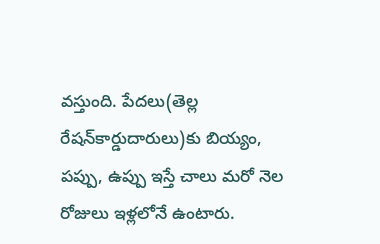వస్తుంది. పేదలు(తెల్ల రేషన్‌కార్డుదారులు)కు బియ్యం, పప్పు, ఉప్పు ఇస్తే చాలు మరో నెల రోజులు ఇళ్లలోనే ఉంటారు.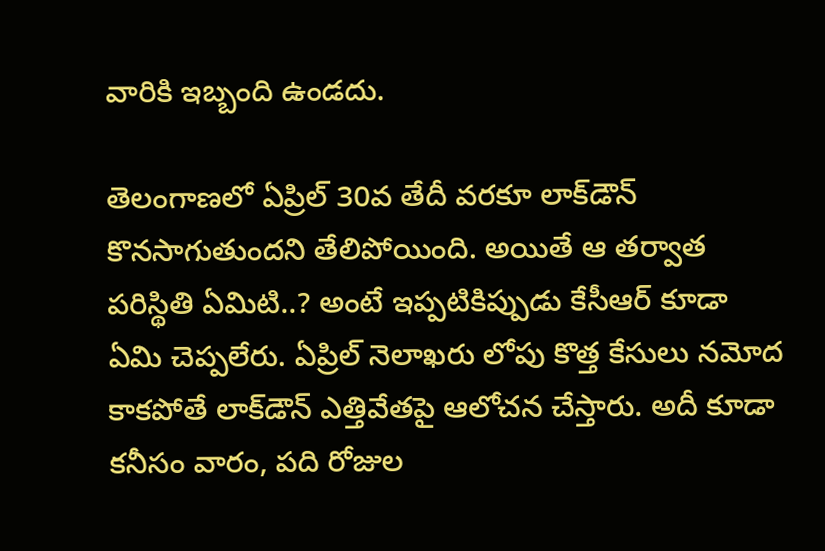వారికి ఇబ్బంది ఉండదు.

తెలంగాణలో ఏప్రిల్‌ 30వ తేదీ వరకూ లాక్‌డౌన్‌ కొనసాగుతుందని తేలిపోయింది. అయితే ఆ తర్వాత పరిస్థితి ఏమిటి..? అంటే ఇప్పటికిప్పుడు కేసీఆర్‌ కూడా ఏమి చెప్పలేరు. ఏప్రిల్‌ నెలాఖరు లోపు కొత్త కేసులు నమోద కాకపోతే లాక్‌డౌన్‌ ఎత్తివేతపై ఆలోచన చేస్తారు. అదీ కూడా కనీసం వారం, పది రోజుల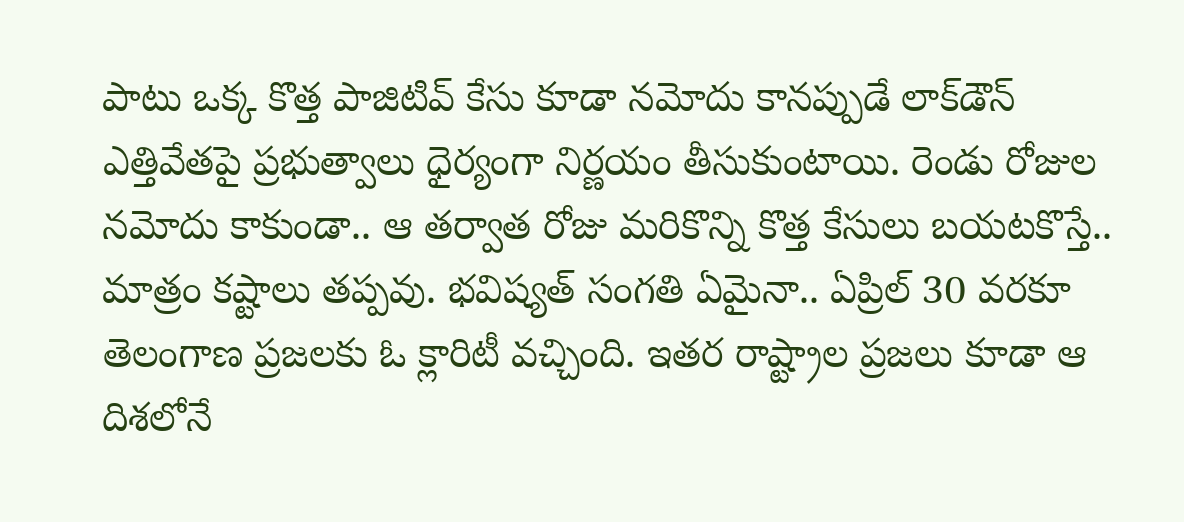పాటు ఒక్క కొత్త పాజిటివ్‌ కేసు కూడా నమోదు కానప్పుడే లాక్‌డౌన్‌ ఎత్తివేతపై ప్రభుత్వాలు ధైర్యంగా నిర్ణయం తీసుకుంటాయి. రెండు రోజుల నమోదు కాకుండా.. ఆ తర్వాత రోజు మరికొన్ని కొత్త కేసులు బయటకొస్తే.. మాత్రం కష్టాలు తప్పవు. భవిష్యత్‌ సంగతి ఏమైనా.. ఏప్రిల్‌ 30 వరకూ తెలంగాణ ప్రజలకు ఓ క్లారిటీ వచ్చింది. ఇతర రాష్ట్రాల ప్రజలు కూడా ఆ దిశలోనే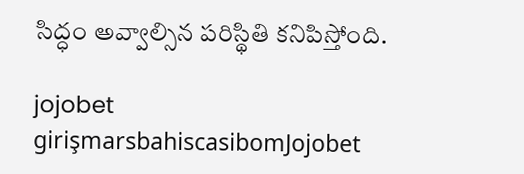సిద్ధం అవ్వాల్సిన పరిస్థితి కనిపిస్తోంది.

jojobet girişmarsbahiscasibomJojobet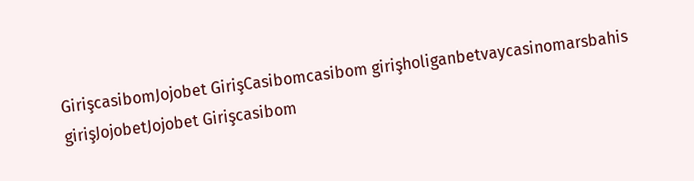GirişcasibomJojobet GirişCasibomcasibom girişholiganbetvaycasinomarsbahis girişJojobetJojobet Girişcasibom